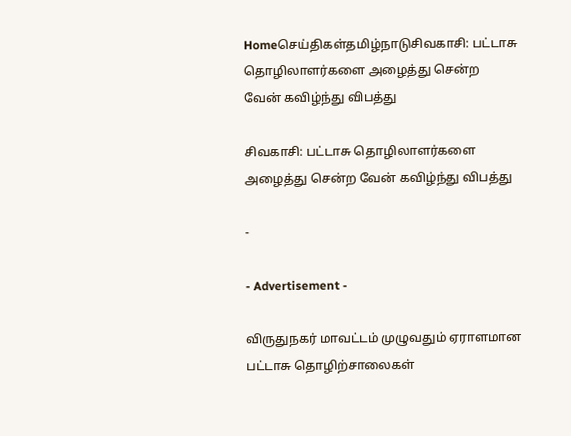Homeசெய்திகள்தமிழ்நாடுசிவகாசி: பட்டாசு தொழிலாளர்களை அழைத்து சென்ற வேன் கவிழ்ந்து விபத்து

சிவகாசி: பட்டாசு தொழிலாளர்களை அழைத்து சென்ற வேன் கவிழ்ந்து விபத்து

-

- Advertisement -

விருதுநகர் மாவட்டம் முழுவதும் ஏராளமான பட்டாசு தொழிற்சாலைகள்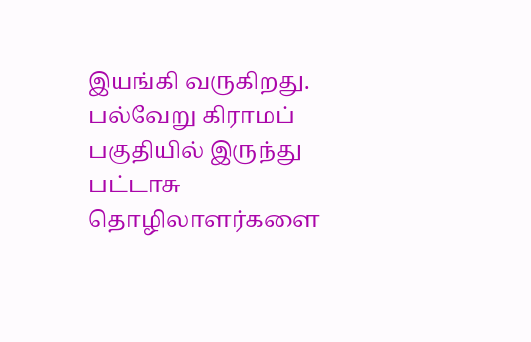இயங்கி வருகிறது. பல்வேறு கிராமப் பகுதியில் இருந்து பட்டாசு தொழிலாளர்களை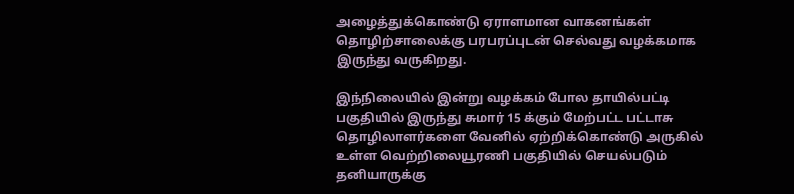அழைத்துக்கொண்டு ஏராளமான வாகனங்கள் தொழிற்சாலைக்கு பரபரப்புடன் செல்வது வழக்கமாக இருந்து வருகிறது.

இந்நிலையில் இன்று வழக்கம் போல தாயில்பட்டி பகுதியில் இருந்து சுமார் 15 க்கும் மேற்பட்ட பட்டாசு தொழிலாளர்களை வேனில் ஏற்றிக்கொண்டு அருகில் உள்ள வெற்றிலையூரணி பகுதியில் செயல்படும் தனியாருக்கு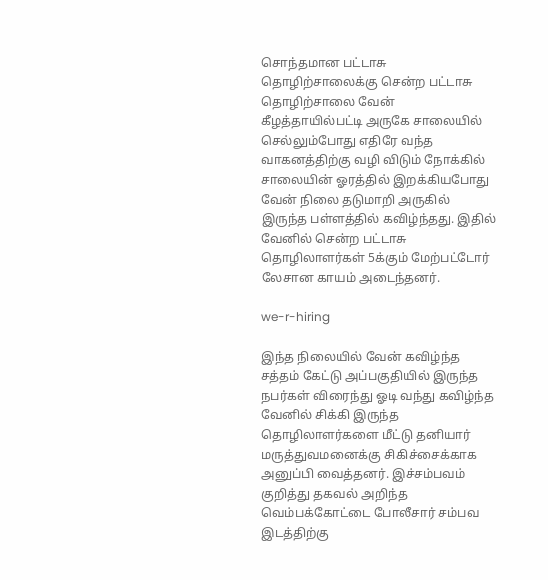சொந்தமான பட்டாசு தொழிற்சாலைக்கு சென்ற பட்டாசு தொழிற்சாலை வேன் கீழத்தாயில்பட்டி அருகே சாலையில் செல்லும்போது எதிரே வந்த வாகனத்திற்கு வழி விடும் நோக்கில் சாலையின் ஓரத்தில் இறக்கியபோது வேன் நிலை தடுமாறி அருகில் இருந்த பள்ளத்தில் கவிழ்ந்தது. இதில் வேனில் சென்ற பட்டாசு தொழிலாளர்கள் 5க்கும் மேற்பட்டோர் லேசான காயம் அடைந்தனர்.

we-r-hiring

இந்த நிலையில் வேன் கவிழ்ந்த சத்தம் கேட்டு அப்பகுதியில் இருந்த நபர்கள் விரைந்து ஓடி வந்து கவிழ்ந்த வேனில் சிக்கி இருந்த தொழிலாளர்களை மீட்டு தனியார் மருத்துவமனைக்கு சிகிச்சைக்காக அனுப்பி வைத்தனர். இச்சம்பவம் குறித்து தகவல் அறிந்த வெம்பக்கோட்டை போலீசார் சம்பவ இடத்திற்கு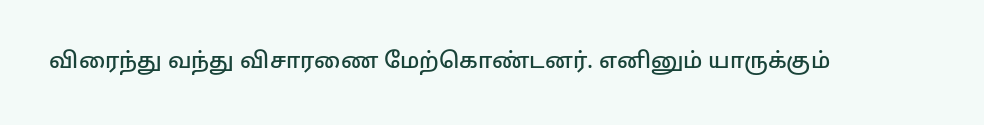விரைந்து வந்து விசாரணை மேற்கொண்டனர். எனினும் யாருக்கும்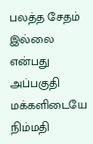பலத்த சேதம் இல்லை என்பது அப்பகுதி மக்களிடையே நிம்மதி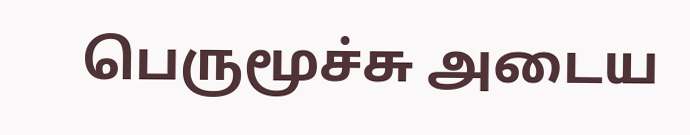பெருமூச்சு அடைய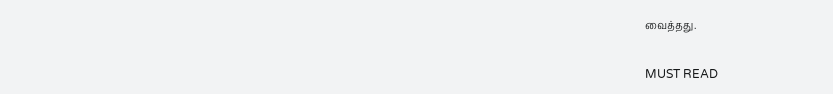வைத்தது.

MUST READ